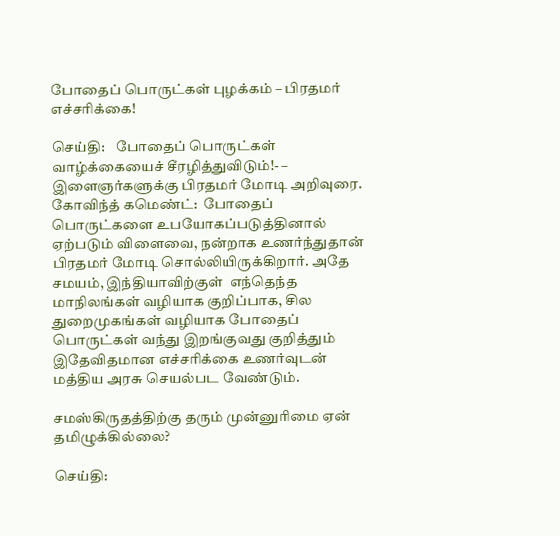போதைப் பொருட்கள் புழக்கம் – பிரதமர் எச்சரிக்கை!

செய்தி:    போதைப் பொருட்கள் வாழ்க்கையைச் சீரழித்துவிடும்!- – இளைஞர்களுக்கு பிரதமர் மோடி அறிவுரை. கோவிந்த் கமெண்ட்:  போதைப் பொருட்களை உபயோகப்படுத்தினால் ஏற்படும் விளைவை, நன்றாக உணர்ந்துதான் பிரதமர் மோடி சொல்லியிருக்கிறார். அதே சமயம், இந்தியாவிற்குள்  எந்தெந்த மாநிலங்கள் வழியாக குறிப்பாக, சில துறைமுகங்கள் வழியாக போதைப் பொருட்கள் வந்து இறங்குவது குறித்தும் இதேவிதமான எச்சரிக்கை உணர்வுடன் மத்திய அரசு செயல்பட வேண்டும்.

சமஸ்கிருதத்திற்கு தரும் முன்னுரிமை ஏன் தமிழுக்கில்லை?

செய்தி: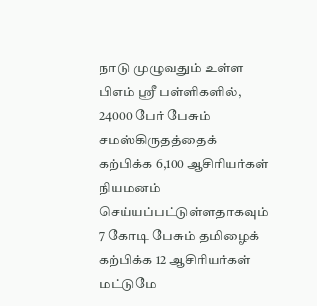நாடு முழுவதும் உள்ள பிஎம் ஸ்ரீ பள்ளிகளில், 24000 பேர் பேசும் சமஸ்கிருதத்தைக் கற்பிக்க 6,100 ஆசிரியர்கள் நியமனம் செய்யப்பட்டுள்ளதாகவும் 7 கோடி பேசும் தமிழைக் கற்பிக்க 12 ஆசிரியர்கள் மட்டுமே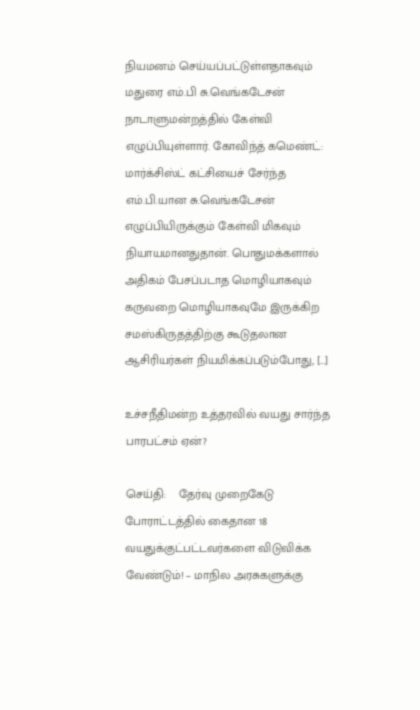நியமனம் செய்யப்பட்டுள்ளதாகவும் மதுரை எம்.பி சு.வெங்கடேசன் நாடாளுமன்றத்தில் கேள்வி எழுப்பியுள்ளார். கோவிந்த் கமெண்ட்:  மார்க்சிஸ்ட் கட்சியைச் சேர்ந்த எம்.பி.யான சு.வெங்கடேசன் எழுப்பியிருக்கும் கேள்வி மிகவும் நியாயமானதுதான். பொதுமக்களால் அதிகம் பேசப்படாத மொழியாகவும் கருவறை மொழியாகவுமே இருக்கிற சமஸ்கிருதத்திற்கு கூடுதலான ஆசிரியர்கள் நியமிக்கப்படும்போது, […]

உச்சநீதிமன்ற உத்தரவில் வயது சார்ந்த பாரபட்சம் ஏன்?

செய்தி:    தேர்வு முறைகேடு போராட்டத்தில் கைதான 18 வயதுக்குட்பட்டவர்களை விடுவிக்க வேண்டும்! – மாநில அரசுகளுக்கு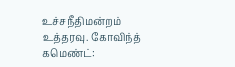உச்சநீதிமன்றம் உத்தரவு. கோவிந்த் கமெண்ட்: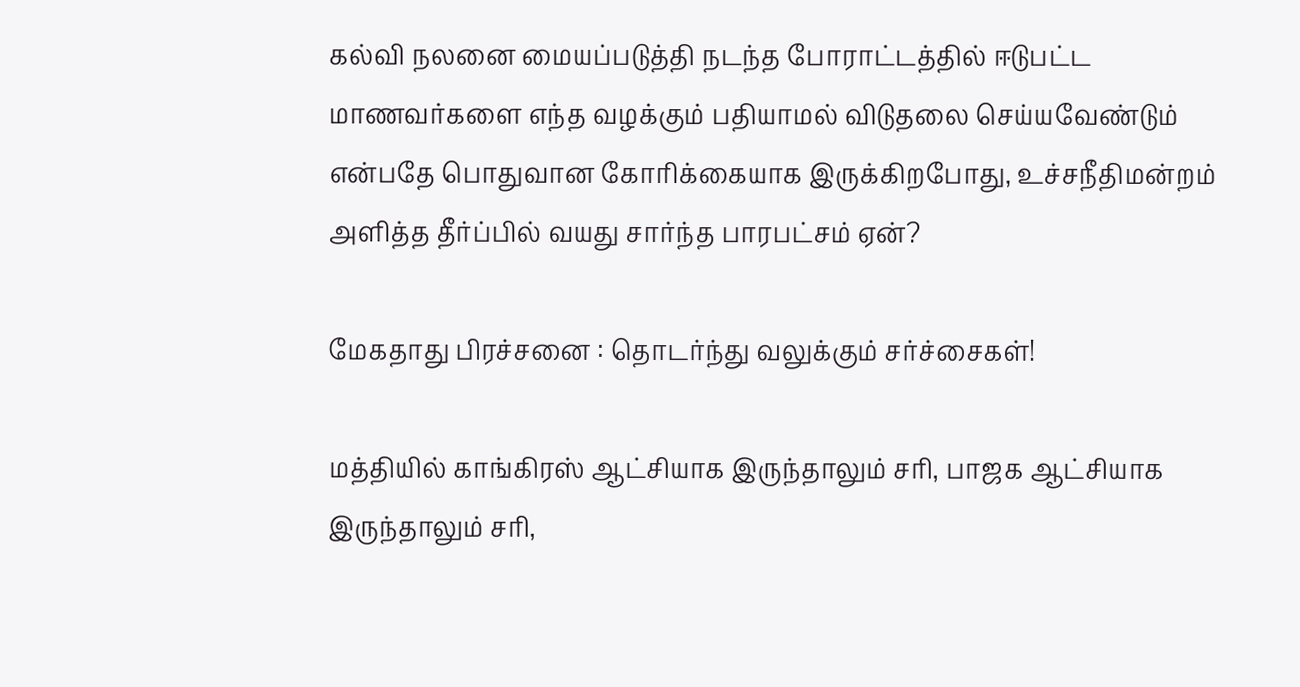கல்வி நலனை மையப்படுத்தி நடந்த போராட்டத்தில் ஈடுபட்ட மாணவர்களை எந்த வழக்கும் பதியாமல் விடுதலை செய்யவேண்டும் என்பதே பொதுவான கோரிக்கையாக இருக்கிறபோது, உச்சநீதிமன்றம் அளித்த தீர்ப்பில் வயது சார்ந்த பாரபட்சம் ஏன்?

மேகதாது பிரச்சனை : தொடர்ந்து வலுக்கும் சர்ச்சைகள்!

மத்தியில் காங்கிரஸ் ஆட்சியாக இருந்தாலும் சரி, பாஜக ஆட்சியாக இருந்தாலும் சரி,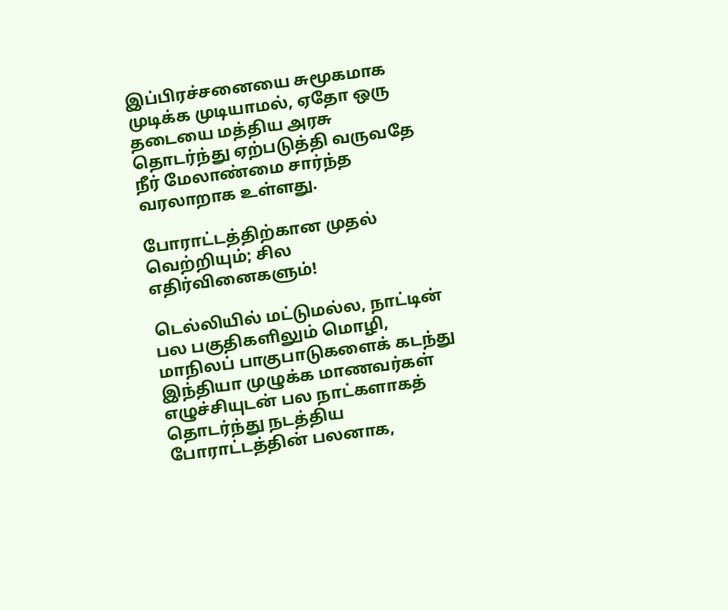இப்பிரச்சனையை சுமூகமாக முடிக்க முடியாமல், ஏதோ ஒரு தடையை மத்திய அரசு தொடர்ந்து ஏற்படுத்தி வருவதே நீர் மேலாண்மை சார்ந்த வரலாறாக உள்ளது.

போராட்டத்திற்கான முதல் வெற்றியும்; சில எதிர்வினைகளும்!

டெல்லியில் மட்டுமல்ல, நாட்டின் பல பகுதிகளிலும் மொழி, மாநிலப் பாகுபாடுகளைக் கடந்து இந்தியா முழுக்க மாணவர்கள் எழுச்சியுடன் பல நாட்களாகத் தொடர்ந்து நடத்திய போராட்டத்தின் பலனாக,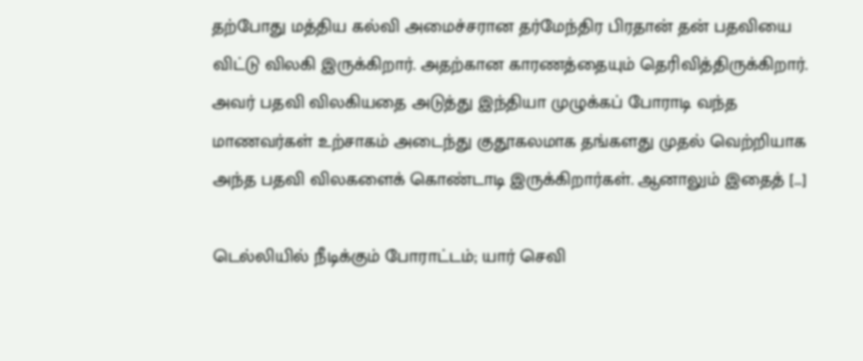தற்போது மத்திய கல்வி அமைச்சரான தர்மேந்திர பிரதான் தன் பதவியை விட்டு விலகி இருக்கிறார். அதற்கான காரணத்தையும் தெரிவித்திருக்கிறார். அவர் பதவி விலகியதை அடுத்து இந்தியா முழுக்கப் போராடி வந்த மாணவர்கள் உற்சாகம் அடைந்து குதூகலமாக தங்களது முதல் வெற்றியாக அந்த பதவி விலகளைக் கொண்டாடி இருக்கிறார்கள். ஆனாலும் இதைத் […]

டெல்லியில் நீடிக்கும் போராட்டம்; யார் செவி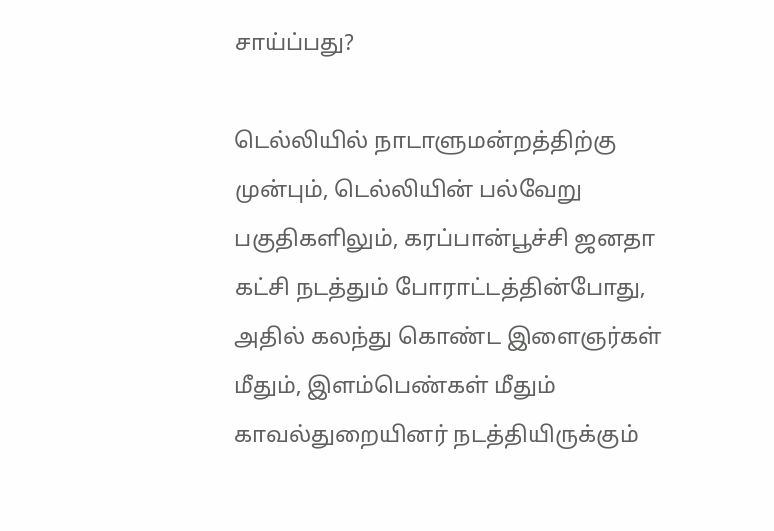சாய்ப்பது?

டெல்லியில் நாடாளுமன்றத்திற்கு முன்பும், டெல்லியின் பல்வேறு பகுதிகளிலும், கரப்பான்பூச்சி ஜனதா கட்சி நடத்தும் போராட்டத்தின்போது, அதில் கலந்து கொண்ட இளைஞர்கள் மீதும், இளம்பெண்கள் மீதும் காவல்துறையினர் நடத்தியிருக்கும்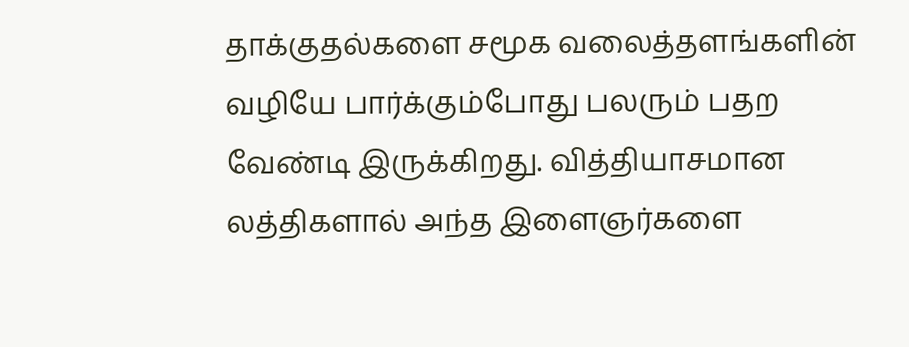தாக்குதல்களை சமூக வலைத்தளங்களின் வழியே பார்க்கும்போது பலரும் பதற வேண்டி இருக்கிறது. வித்தியாசமான லத்திகளால் அந்த இளைஞர்களை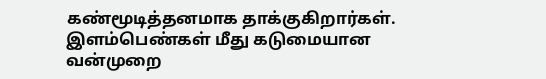கண்மூடித்தனமாக தாக்குகிறார்கள். இளம்பெண்கள் மீது கடுமையான வன்முறை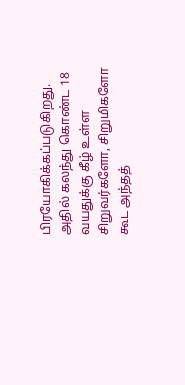பிரயோகிக்கப்படுகிறது. அதில் கலந்து கொண்ட 18 வயதுக்கு கீழ் உள்ள சிறுவர்களோ, சிறுமிகளோ கூட அந்தத்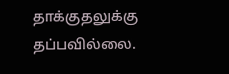தாக்குதலுக்கு தப்பவில்லை.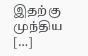இதற்கு முந்திய […]